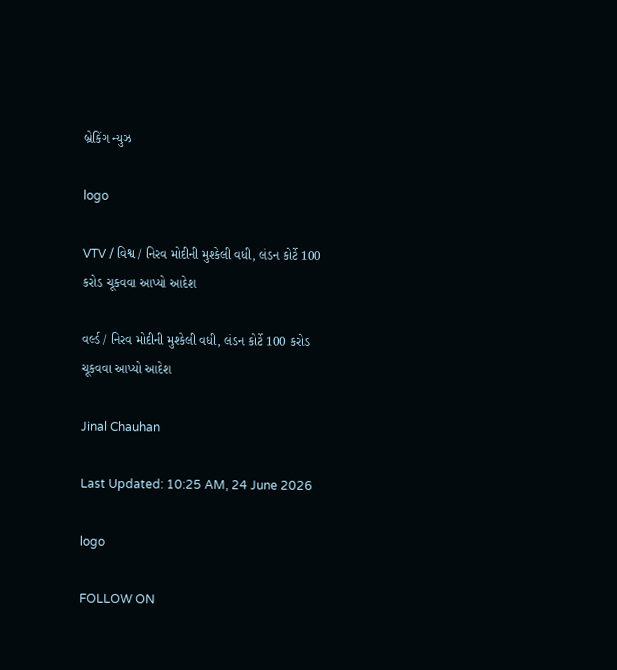બ્રેકિંગ ન્યુઝ

logo

VTV / વિશ્વ / નિરવ મોદીની મુશ્કેલી વધી, લંડન કોર્ટે 100 કરોડ ચૂકવવા આપ્યો આદેશ

વર્લ્ડ / નિરવ મોદીની મુશ્કેલી વધી, લંડન કોર્ટે 100 કરોડ ચૂકવવા આપ્યો આદેશ

Jinal Chauhan

Last Updated: 10:25 AM, 24 June 2026

logo

FOLLOW ON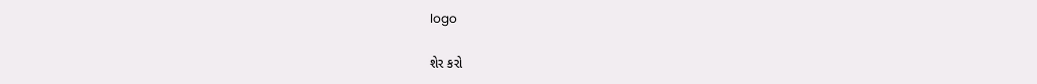logo

શેર કરો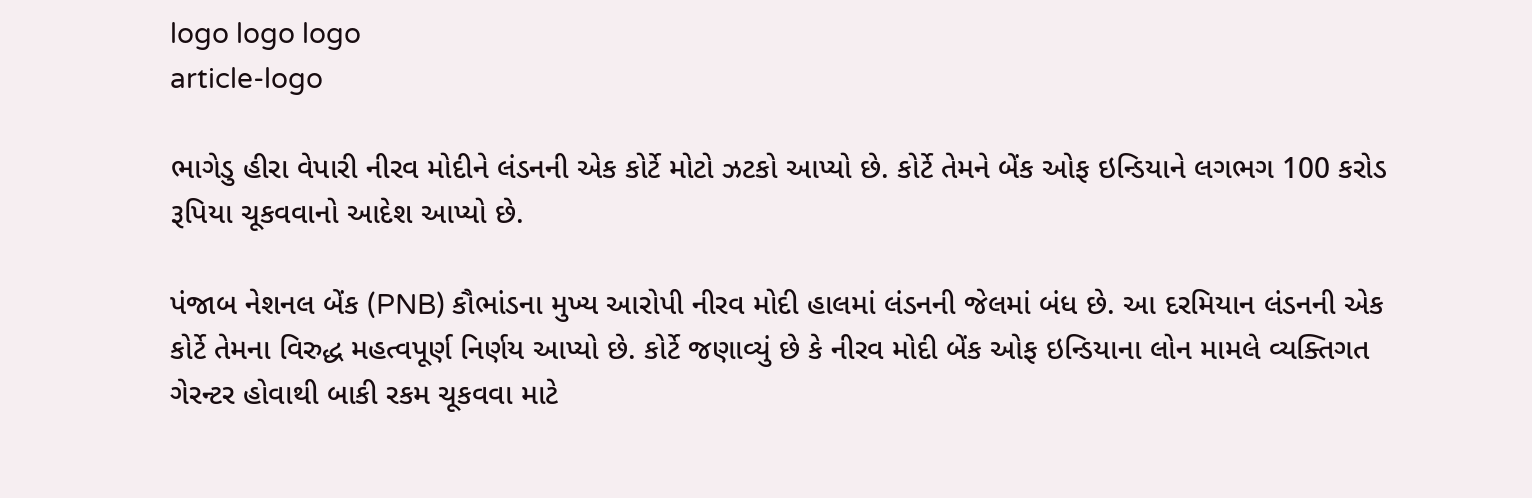logo logo logo
article-logo

ભાગેડુ હીરા વેપારી નીરવ મોદીને લંડનની એક કોર્ટે મોટો ઝટકો આપ્યો છે. કોર્ટે તેમને બેંક ઓફ ઇન્ડિયાને લગભગ 100 કરોડ રૂપિયા ચૂકવવાનો આદેશ આપ્યો છે.

પંજાબ નેશનલ બેંક (PNB) કૌભાંડના મુખ્ય આરોપી નીરવ મોદી હાલમાં લંડનની જેલમાં બંધ છે. આ દરમિયાન લંડનની એક કોર્ટે તેમના વિરુદ્ધ મહત્વપૂર્ણ નિર્ણય આપ્યો છે. કોર્ટે જણાવ્યું છે કે નીરવ મોદી બેંક ઓફ ઇન્ડિયાના લોન મામલે વ્યક્તિગત ગેરન્ટર હોવાથી બાકી રકમ ચૂકવવા માટે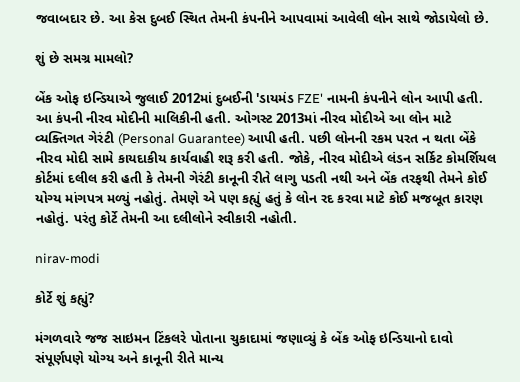જવાબદાર છે. આ કેસ દુબઈ સ્થિત તેમની કંપનીને આપવામાં આવેલી લોન સાથે જોડાયેલો છે.

શું છે સમગ્ર મામલો?

બેંક ઓફ ઇન્ડિયાએ જુલાઈ 2012માં દુબઈની 'ડાયમંડ FZE' નામની કંપનીને લોન આપી હતી. આ કંપની નીરવ મોદીની માલિકીની હતી. ઓગસ્ટ 2013માં નીરવ મોદીએ આ લોન માટે વ્યક્તિગત ગેરંટી (Personal Guarantee) આપી હતી. પછી લોનની રકમ પરત ન થતા બેંકે નીરવ મોદી સામે કાયદાકીય કાર્યવાહી શરૂ કરી હતી. જોકે, નીરવ મોદીએ લંડન સર્કિટ કોમર્શિયલ કોર્ટમાં દલીલ કરી હતી કે તેમની ગેરંટી કાનૂની રીતે લાગુ પડતી નથી અને બેંક તરફથી તેમને કોઈ યોગ્ય માંગપત્ર મળ્યું નહોતું. તેમણે એ પણ કહ્યું હતું કે લોન રદ કરવા માટે કોઈ મજબૂત કારણ નહોતું. પરંતુ કોર્ટે તેમની આ દલીલોને સ્વીકારી નહોતી.

nirav-modi

કોર્ટે શું કહ્યું?

મંગળવારે જજ સાઇમન ટિંકલરે પોતાના ચુકાદામાં જણાવ્યું કે બેંક ઓફ ઇન્ડિયાનો દાવો સંપૂર્ણપણે યોગ્ય અને કાનૂની રીતે માન્ય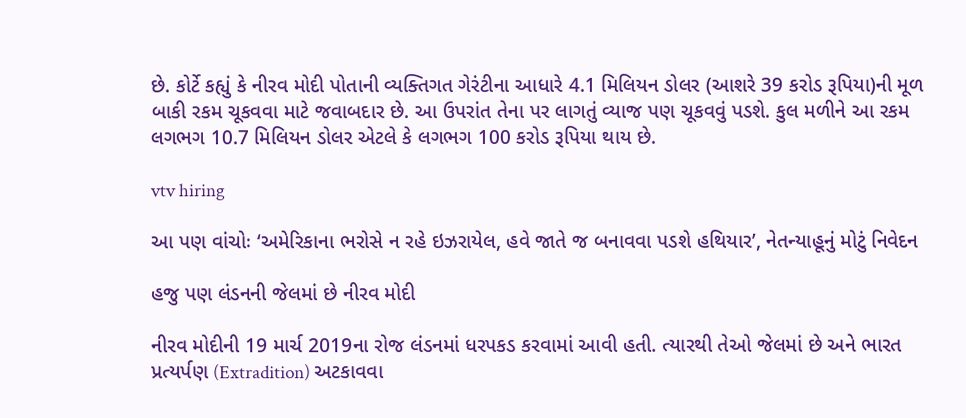છે. કોર્ટે કહ્યું કે નીરવ મોદી પોતાની વ્યક્તિગત ગેરંટીના આધારે 4.1 મિલિયન ડોલર (આશરે 39 કરોડ રૂપિયા)ની મૂળ બાકી રકમ ચૂકવવા માટે જવાબદાર છે. આ ઉપરાંત તેના પર લાગતું વ્યાજ પણ ચૂકવવું પડશે. કુલ મળીને આ રકમ લગભગ 10.7 મિલિયન ડોલર એટલે કે લગભગ 100 કરોડ રૂપિયા થાય છે.

vtv hiring

આ પણ વાંચોઃ ‘અમેરિકાના ભરોસે ન રહે ઇઝરાયેલ, હવે જાતે જ બનાવવા પડશે હથિયાર’, નેતન્યાહૂનું મોટું નિવેદન

હજુ પણ લંડનની જેલમાં છે નીરવ મોદી

નીરવ મોદીની 19 માર્ચ 2019ના રોજ લંડનમાં ધરપકડ કરવામાં આવી હતી. ત્યારથી તેઓ જેલમાં છે અને ભારત પ્રત્યર્પણ (Extradition) અટકાવવા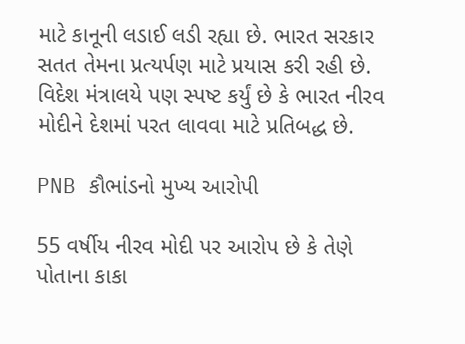માટે કાનૂની લડાઈ લડી રહ્યા છે. ભારત સરકાર સતત તેમના પ્રત્યર્પણ માટે પ્રયાસ કરી રહી છે. વિદેશ મંત્રાલયે પણ સ્પષ્ટ કર્યું છે કે ભારત નીરવ મોદીને દેશમાં પરત લાવવા માટે પ્રતિબદ્ધ છે.

PNB કૌભાંડનો મુખ્ય આરોપી

55 વર્ષીય નીરવ મોદી પર આરોપ છે કે તેણે પોતાના કાકા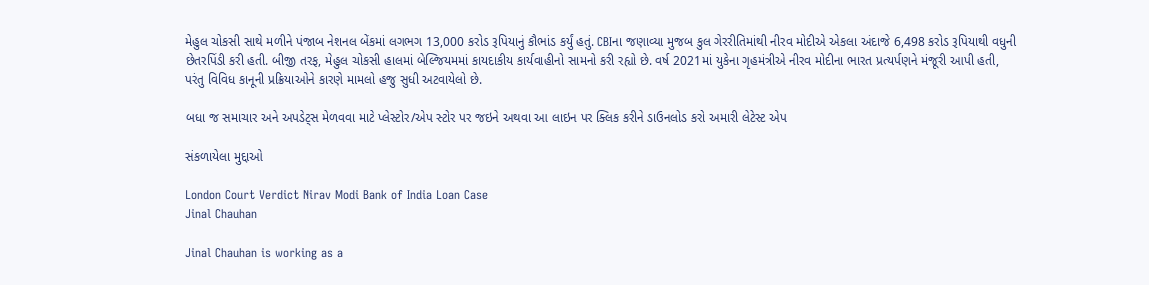મેહુલ ચોકસી સાથે મળીને પંજાબ નેશનલ બેંકમાં લગભગ 13,000 કરોડ રૂપિયાનું કૌભાંડ કર્યું હતું. CBIના જણાવ્યા મુજબ કુલ ગેરરીતિમાંથી નીરવ મોદીએ એકલા અંદાજે 6,498 કરોડ રૂપિયાથી વધુની છેતરપિંડી કરી હતી. બીજી તરફ, મેહુલ ચોકસી હાલમાં બેલ્જિયમમાં કાયદાકીય કાર્યવાહીનો સામનો કરી રહ્યો છે. વર્ષ 2021માં યુકેના ગૃહમંત્રીએ નીરવ મોદીના ભારત પ્રત્યર્પણને મંજૂરી આપી હતી, પરંતુ વિવિધ કાનૂની પ્રક્રિયાઓને કારણે મામલો હજુ સુધી અટવાયેલો છે.

બધા જ સમાચાર અને અપડેટ્સ મેળવવા માટે પ્લેસ્ટોર/એપ સ્ટોર પર જઇને અથવા આ લાઇન પર ક્લિક કરીને ડાઉનલોડ કરો અમારી લેટેસ્ટ એપ

સંકળાયેલા મુદ્દાઓ

London Court Verdict Nirav Modi Bank of India Loan Case
Jinal Chauhan

Jinal Chauhan is working as a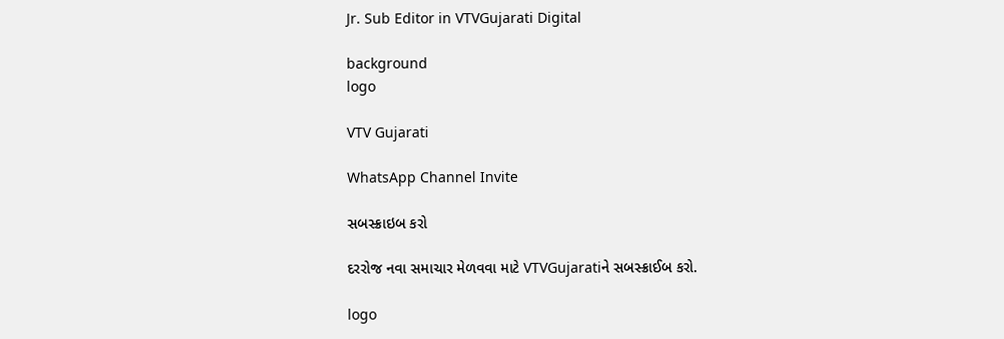Jr. Sub Editor in VTVGujarati Digital

background
logo

VTV Gujarati

WhatsApp Channel Invite

સબસ્ક્રાઇબ કરો

દરરોજ નવા સમાચાર મેળવવા માટે VTVGujaratiને સબસ્ક્રાઈબ કરો.

logo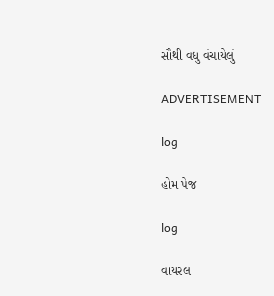સૌથી વધુ વંચાયેલું

ADVERTISEMENT

log

હોમ પેજ

log

વાયરલ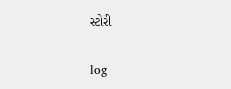સ્ટોરી

log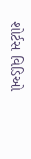શોર્ટસ વિડિઓ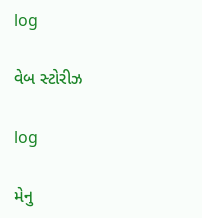log

વેબ સ્ટોરીઝ

log

મેનુ